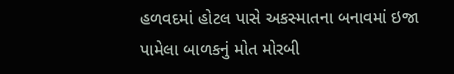હળવદમાં હોટલ પાસે અકસ્માતના બનાવમાં ઇજા પામેલા બાળકનું મોત મોરબી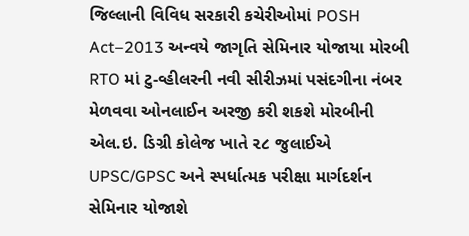જિલ્લાની વિવિધ સરકારી કચેરીઓમાં POSH Act–2013 અન્વયે જાગૃતિ સેમિનાર યોજાયા મોરબી RTO માં ટુ-વ્હીલરની નવી સીરીઝમાં પસંદગીના નંબર મેળવવા ઓનલાઈન અરજી કરી શકશે મોરબીની એલ.ઇ. ડિગ્રી કોલેજ ખાતે ૨૮ જુલાઈએ UPSC/GPSC અને સ્પર્ધાત્મક પરીક્ષા માર્ગદર્શન સેમિનાર યોજાશે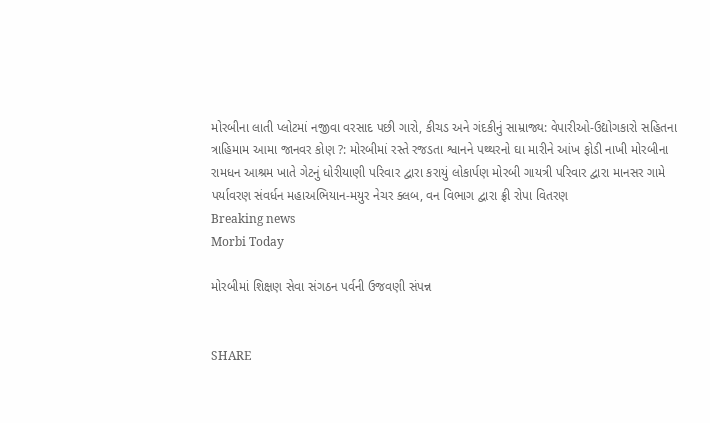મોરબીના લાતી પ્લોટમાં નજીવા વરસાદ પછી ગારો, કીચડ અને ગંદકીનું સામ્રાજ્ય: વેપારીઓ-ઉદ્યોગકારો સહિતના ત્રાહિમામ આમા જાનવર કોણ ?: મોરબીમાં રસ્તે રજડતા શ્વાનને પથ્થરનો ઘા મારીને આંખ ફોડી નાખી મોરબીના રામધન આશ્રમ ખાતે ગેટનું ધોરીયાણી પરિવાર દ્વારા કરાયું લોકાર્પણ મોરબી ગાયત્રી પરિવાર દ્વારા માનસર ગામે પર્યાવરણ સંવર્ધન મહાઅભિયાન-મયુર નેચર ક્લબ, વન વિભાગ દ્વારા ફ્રી રોપા વિતરણ
Breaking news
Morbi Today

મોરબીમાં શિક્ષણ સેવા સંગઠન પર્વની ઉજવણી સંપન્ન


SHARE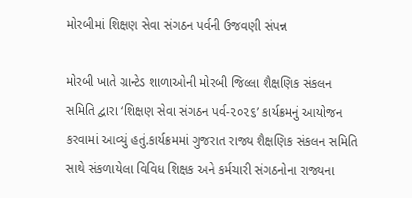મોરબીમાં શિક્ષણ સેવા સંગઠન પર્વની ઉજવણી સંપન્ન

મોરબી ખાતે ગ્રાન્ટેડ શાળાઓની મોરબી જિલ્લા શૈક્ષણિક સંકલન સમિતિ દ્વારા ‘શિક્ષણ સેવા સંગઠન પર્વ-૨૦૨૬’ કાર્યક્રમનું આયોજન કરવામાં આવ્યું હતું.કાર્યક્રમમાં ગુજરાત રાજ્ય શૈક્ષણિક સંકલન સમિતિ સાથે સંકળાયેલા વિવિધ શિક્ષક અને કર્મચારી સંગઠનોના રાજ્યના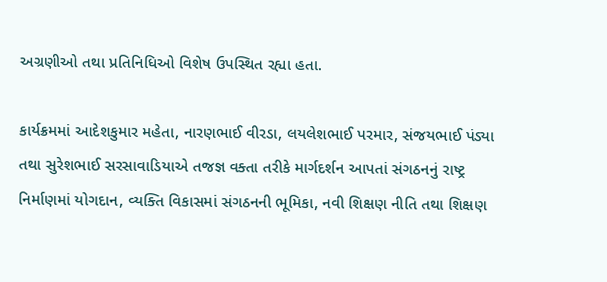અગ્રણીઓ તથા પ્રતિનિધિઓ વિશેષ ઉપસ્થિત રહ્યા હતા.

કાર્યક્રમમાં આદેશકુમાર મહેતા, નારણભાઈ વીરડા, લયલેશભાઈ પરમાર, સંજયભાઈ પંડ્યા તથા સુરેશભાઈ સરસાવાડિયાએ તજજ્ઞ વક્તા તરીકે માર્ગદર્શન આપતાં સંગઠનનું રાષ્ટ્ર નિર્માણમાં યોગદાન, વ્યક્તિ વિકાસમાં સંગઠનની ભૂમિકા, નવી શિક્ષણ નીતિ તથા શિક્ષણ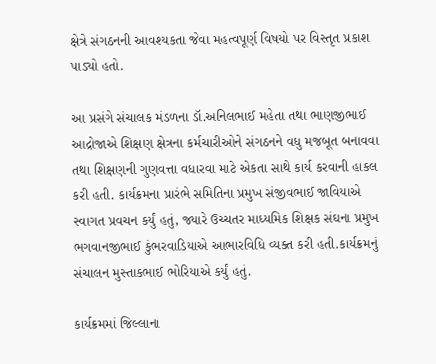ક્ષેત્રે સંગઠનની આવશ્યકતા જેવા મહત્વપૂર્ણ વિષયો પર વિસ્તૃત પ્રકાશ પાડ્યો હતો.

આ પ્રસંગે સંચાલક મંડળના ડૉ.અનિલભાઈ મહેતા તથા ભાણજીભાઈ આદ્રોજાએ શિક્ષણ ક્ષેત્રના કર્મચારીઓને સંગઠનને વધુ મજબૂત બનાવવા તથા શિક્ષણની ગુણવત્તા વધારવા માટે એકતા સાથે કાર્ય કરવાની હાકલ કરી હતી. કાર્યક્રમના પ્રારંભે સમિતિના પ્રમુખ સંજીવભાઈ જાવિયાએ સ્વાગત પ્રવચન કર્યું હતું, જ્યારે ઉચ્ચતર માધ્યમિક શિક્ષક સંઘના પ્રમુખ ભગવાનજીભાઈ કુંભરવાડિયાએ આભારવિધિ વ્યક્ત કરી હતી.કાર્યક્રમનું સંચાલન મુસ્તાકભાઈ ભોરિયાએ કર્યું હતું.

કાર્યક્રમમાં જિલ્લાના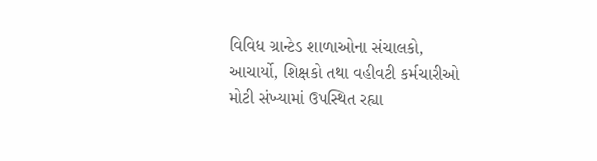વિવિધ ગ્રાન્ટેડ શાળાઓના સંચાલકો, આચાર્યો, શિક્ષકો તથા વહીવટી કર્મચારીઓ મોટી સંખ્યામાં ઉપસ્થિત રહ્યા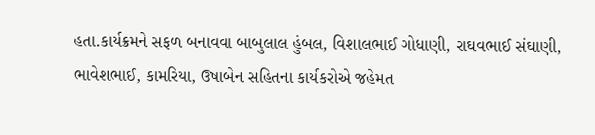હતા.કાર્યક્રમને સફળ બનાવવા બાબુલાલ હુંબલ, વિશાલભાઈ ગોધાણી, રાઘવભાઈ સંઘાણી, ભાવેશભાઈ, કામરિયા, ઉષાબેન સહિતના કાર્યકરોએ જહેમત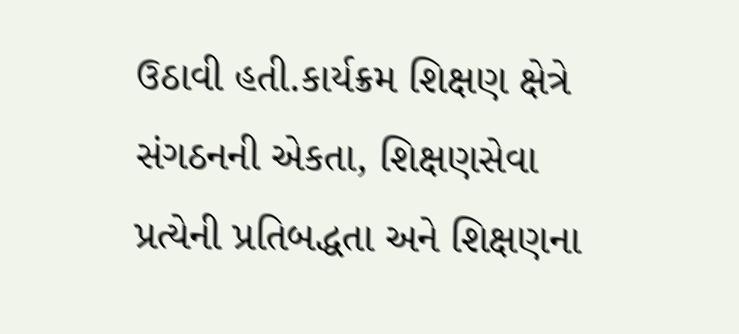ઉઠાવી હતી.કાર્યક્રમ શિક્ષણ ક્ષેત્રે સંગઠનની એકતા, શિક્ષણસેવા પ્રત્યેની પ્રતિબદ્ધતા અને શિક્ષણના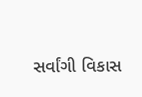સર્વાંગી વિકાસ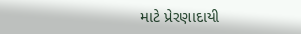માટે પ્રેરણાદાયી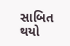સાબિત થયો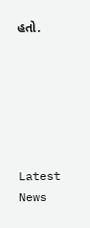હતો.






Latest News